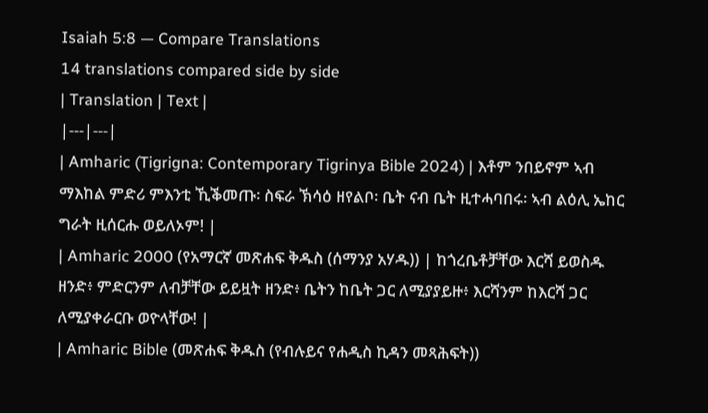Isaiah 5:8 — Compare Translations
14 translations compared side by side
| Translation | Text |
|---|---|
| Amharic (Tigrigna: Contemporary Tigrinya Bible 2024) | እቶም ንበይኖም ኣብ ማእከል ምድሪ ምእንቲ ኺቕመጡ፡ ስፍራ ኽሳዕ ዘየልቦ፡ ቤት ናብ ቤት ዚተሓባበሩ፡ ኣብ ልዕሊ ኤከር ግራት ዚሰርሑ ወይለኦም! |
| Amharic 2000 (የአማርኛ መጽሐፍ ቅዱስ (ሰማንያ አሃዱ)) | ከጎረቤቶቻቸው እርሻ ይወስዱ ዘንድ፥ ምድርንም ለብቻቸው ይይዟት ዘንድ፥ ቤትን ከቤት ጋር ለሚያያይዙ፥ እርሻንም ከእርሻ ጋር ለሚያቀራርቡ ወዮላቸው! |
| Amharic Bible (መጽሐፍ ቅዱስ (የብሉይና የሐዲስ ኪዳን መጻሕፍት))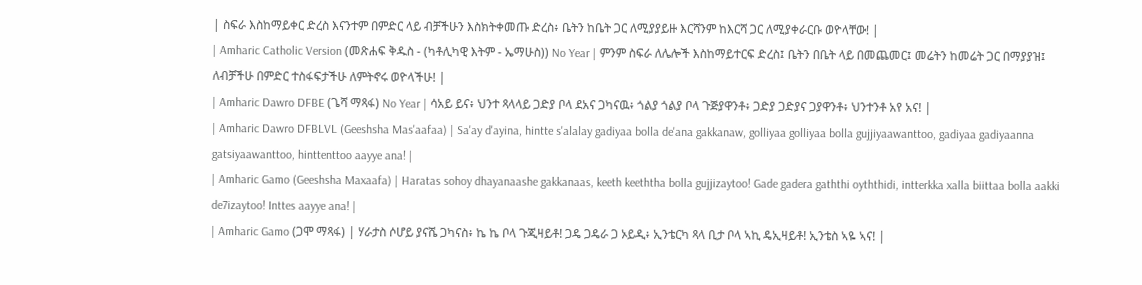| ስፍራ እስከማይቀር ድረስ እናንተም በምድር ላይ ብቻችሁን እስክትቀመጡ ድረስ፥ ቤትን ከቤት ጋር ለሚያያይዙ እርሻንም ከእርሻ ጋር ለሚያቀራርቡ ወዮላቸው! |
| Amharic Catholic Version (መጽሐፍ ቅዱስ - (ካቶሊካዊ እትም - ኤማሁስ)) No Year | ምንም ስፍራ ለሌሎች እስከማይተርፍ ድረስ፤ ቤትን በቤት ላይ በመጨመር፤ መሬትን ከመሬት ጋር በማያያዝ፤ ለብቻችሁ በምድር ተስፋፍታችሁ ለምትኖሩ ወዮላችሁ! |
| Amharic Dawro DFBE (ጌሻ ማጻፋ) No Year | ሳአይ ይና፥ ህንተ ጻላላይ ጋድያ ቦላ ደአና ጋካናዉ፥ ጎልያ ጎልያ ቦላ ጉጅያዋንቶ፥ ጋድያ ጋድያና ጋያዋንቶ፥ ህንተንቶ አየ አና! |
| Amharic Dawro DFBLVL (Geeshsha Mas'aafaa) | Sa'ay d'ayina, hintte s'alalay gadiyaa bolla de'ana gakkanaw, golliyaa golliyaa bolla gujjiyaawanttoo, gadiyaa gadiyaanna gatsiyaawanttoo, hinttenttoo aayye ana! |
| Amharic Gamo (Geeshsha Maxaafa) | Haratas sohoy dhayanaashe gakkanaas, keeth keeththa bolla gujjizaytoo! Gade gadera gaththi oyththidi, intterkka xalla biittaa bolla aakki de7izaytoo! Inttes aayye ana! |
| Amharic Gamo (ጋሞ ማጻፋ) | ሃራታስ ሶሆይ ያናሼ ጋካናስ፥ ኬ ኬ ቦላ ጉጂዛይቶ! ጋዴ ጋዴራ ጋ ኦይዲ፥ ኢንቴርካ ጻላ ቢታ ቦላ ኣኪ ዴኢዛይቶ! ኢንቴስ ኣዬ ኣና! |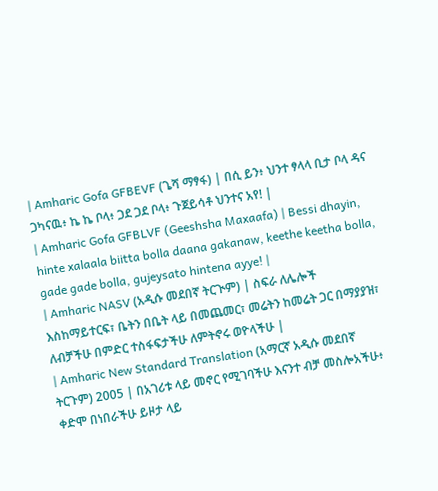| Amharic Gofa GFBEVF (ጌሻ ማፃፋ) | በሲ ይን፥ ህንተ ፃላላ ቢታ ቦላ ዳና ጋካናዉ፥ ኬ ኬ ቦላ፥ ጋደ ጋደ ቦላ፥ ጉጀይሳቶ ህንተና አየ! |
| Amharic Gofa GFBLVF (Geeshsha Maxaafa) | Bessi dhayin, hinte xalaala biitta bolla daana gakanaw, keethe keetha bolla, gade gade bolla, gujeysato hintena ayye! |
| Amharic NASV (አዲሱ መደበኛ ትርጒም) | ስፍራ ለሌሎች እስከማይተርፍ፣ ቤትን በቤት ላይ በመጨመር፣ መሬትን ከመሬት ጋር በማያያዝ፣ ለብቻችሁ በምድር ተስፋፍታችሁ ለምትኖሩ ወዮላችሁ |
| Amharic New Standard Translation (አማርኛ አዲሱ መደበኛ ትርጉም) 2005 | በአገሪቱ ላይ መኖር የሚገባችሁ እናንተ ብቻ መስሎአችሁ፥ ቀድሞ በነበራችሁ ይዞታ ላይ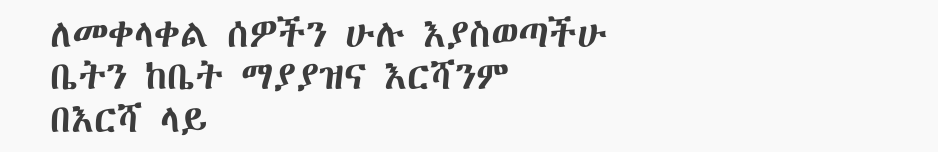ለመቀላቀል ሰዎችን ሁሉ እያስወጣችሁ ቤትን ከቤት ማያያዝና እርሻንም በእርሻ ላይ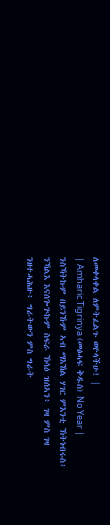ለመቀላቀል ለምትፈልጉ ወዮላችሁ! |
| Amharic Tigrinya (መፅሓፍ ቅዱስ) No Year | ንስኻትኩም በይንኹም ኣብ ማእኸል ሃገር ምእንቲ ኽትነብሩስ፥ ንኻልእ እናሰጐጕኩም ስፍራ ኽሳዕ ዝሰኣን፥ ገዛ ምስ ገዛ ንዘተሓሕዙ፥ ግራትውን ምስ ግራት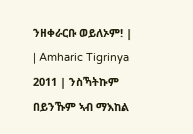ንዘቀራርቡ ወይለኦም! |
| Amharic Tigrinya 2011 | ንስኻትኩም በይንኹም ኣብ ማእከል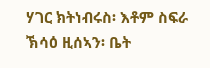ሃገር ክትነብሩስ፡ እቶም ስፍራ ኽሳዕ ዚሰኣን፡ ቤት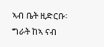ኣብ ቤት ዚድርቡ፡ ግራት ከኣ ናብ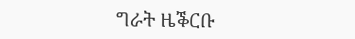ግራት ዜቕርቡ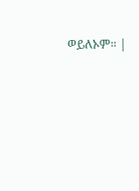ወይለኦም። |